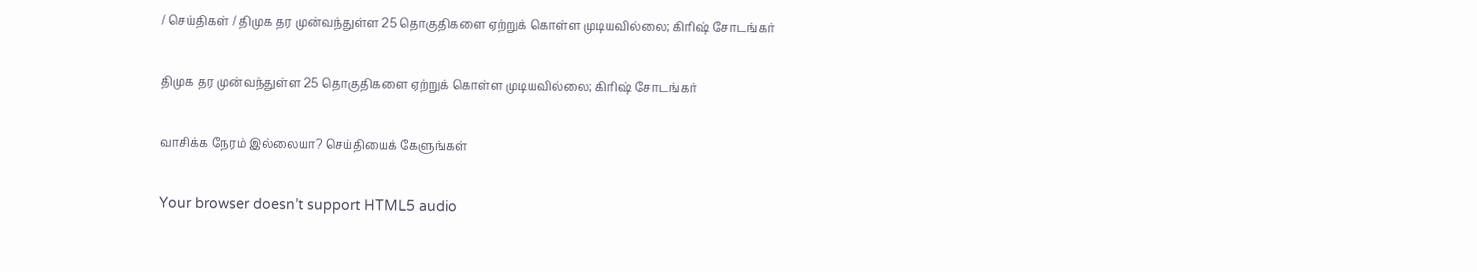/ செய்திகள் / திமுக தர முன்வந்துள்ள 25 தொகுதிகளை ஏற்றுக் கொள்ள முடியவில்லை; கிரிஷ் சோடங்கர்

திமுக தர முன்வந்துள்ள 25 தொகுதிகளை ஏற்றுக் கொள்ள முடியவில்லை; கிரிஷ் சோடங்கர்

வாசிக்க நேரம் இல்லையா? செய்தியைக் கேளுங்கள்

Your browser doesn’t support HTML5 audio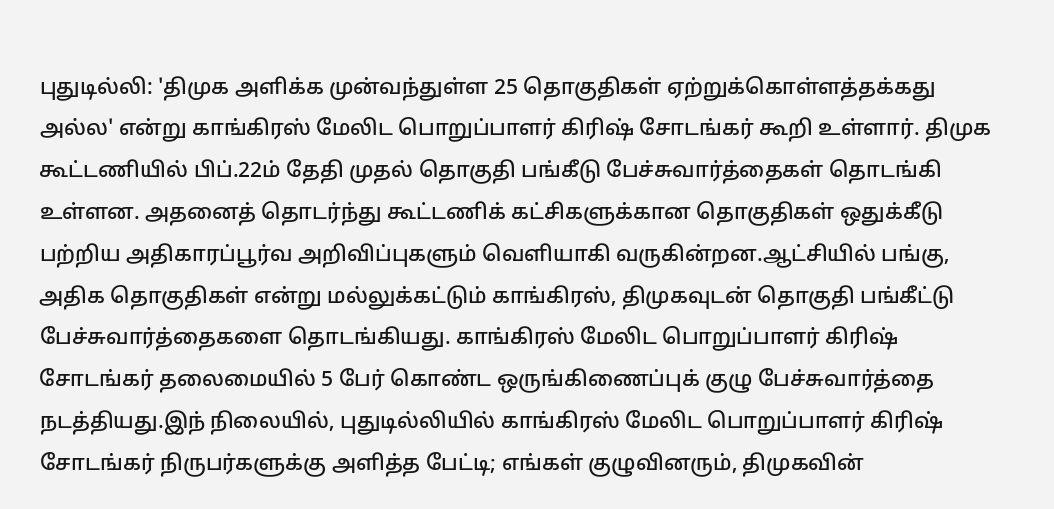புதுடில்லி: 'திமுக அளிக்க முன்வந்துள்ள 25 தொகுதிகள் ஏற்றுக்கொள்ளத்தக்கது அல்ல' என்று காங்கிரஸ் மேலிட பொறுப்பாளர் கிரிஷ் சோடங்கர் கூறி உள்ளார். திமுக கூட்டணியில் பிப்.22ம் தேதி முதல் தொகுதி பங்கீடு பேச்சுவார்த்தைகள் தொடங்கி உள்ளன. அதனைத் தொடர்ந்து கூட்டணிக் கட்சிகளுக்கான தொகுதிகள் ஒதுக்கீடு பற்றிய அதிகாரப்பூர்வ அறிவிப்புகளும் வெளியாகி வருகின்றன.ஆட்சியில் பங்கு, அதிக தொகுதிகள் என்று மல்லுக்கட்டும் காங்கிரஸ், திமுகவுடன் தொகுதி பங்கீட்டு பேச்சுவார்த்தைகளை தொடங்கியது. காங்கிரஸ் மேலிட பொறுப்பாளர் கிரிஷ் சோடங்கர் தலைமையில் 5 பேர் கொண்ட ஒருங்கிணைப்புக் குழு பேச்சுவார்த்தை நடத்தியது.இந் நிலையில், புதுடில்லியில் காங்கிரஸ் மேலிட பொறுப்பாளர் கிரிஷ் சோடங்கர் நிருபர்களுக்கு அளித்த பேட்டி; எங்கள் குழுவினரும், திமுகவின்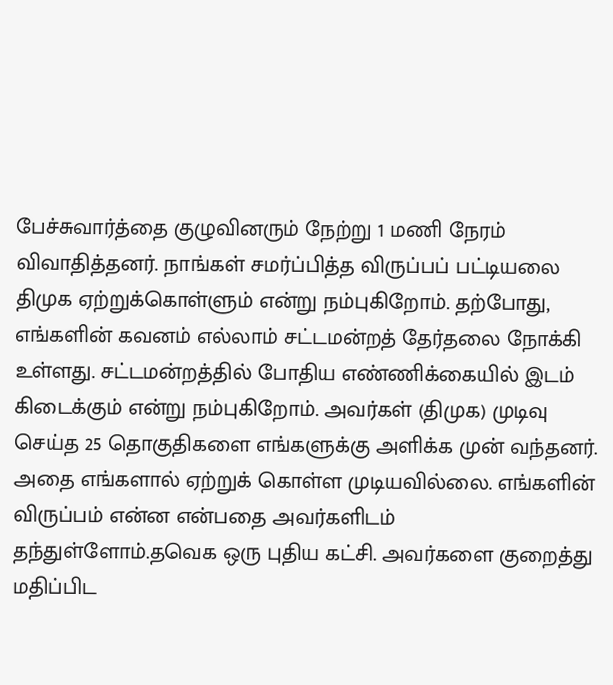பேச்சுவார்த்தை குழுவினரும் நேற்று 1 மணி நேரம் விவாதித்தனர். நாங்கள் சமர்ப்பித்த விருப்பப் பட்டியலை திமுக ஏற்றுக்கொள்ளும் என்று நம்புகிறோம். தற்போது, எங்களின் கவனம் எல்லாம் சட்டமன்றத் தேர்தலை நோக்கி உள்ளது. சட்டமன்றத்தில் போதிய எண்ணிக்கையில் இடம் கிடைக்கும் என்று நம்புகிறோம். அவர்கள் (திமுக) முடிவு செய்த 25 தொகுதிகளை எங்களுக்கு அளிக்க முன் வந்தனர். அதை எங்களால் ஏற்றுக் கொள்ள முடியவில்லை. எங்களின் விருப்பம் என்ன என்பதை அவர்களிடம் தந்துள்ளோம்.தவெக ஒரு புதிய கட்சி. அவர்களை குறைத்து மதிப்பிட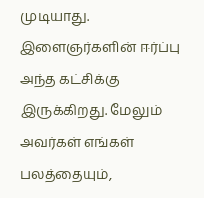முடியாது. இளைஞர்களின் ஈர்ப்பு அந்த கட்சிக்கு இருக்கிறது. மேலும் அவர்கள் எங்கள் பலத்தையும்,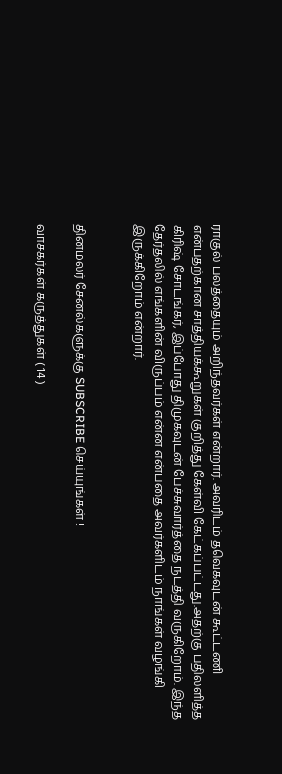ராகுல் பலத்தையும் அறிந்தவர்கள் என்றார். அவரிடம் தவெகவுடன் கூட்டணி என்பதற்கான சாத்தியக்கூறுகள் குறித்து கேள்வி கேட்கப்பட்டது.அதற்கு பதிலளித்த கிரிஷ் சோடங்கர், இப்போது திமுகவுடன் பேச்சுவார்த்தை நடத்தி வருகிறோம். இந்த தேர்தலில் எங்களின் விருப்பம் என்ன என்பதை அவர்களிடம் நாங்கள் வழங்கி இருக்கிறோம் என்றார்.


தினமலர் சேனல்களுக்கு SUBSCRIBE செய்யுங்கள் !

வாசகர்கள் கருத்துகள் ( 14 )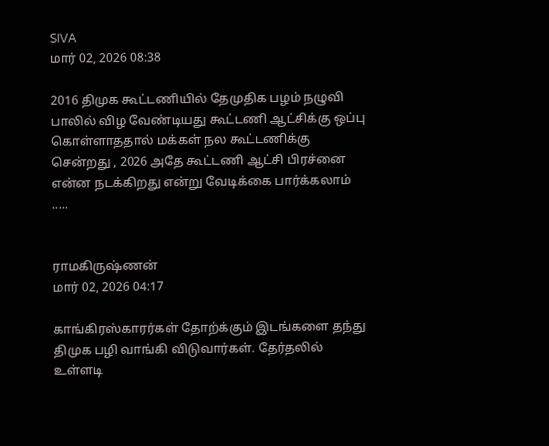SIVA
மார் 02, 2026 08:38

2016 திமுக கூட்டணியில் தேமுதிக பழம் நழுவி பாலில் விழ வேண்டியது கூட்டணி ஆட்சிக்கு ஒப்பு கொள்ளாததால் மக்கள் நல கூட்டணிக்கு சென்றது , 2026 அதே கூட்டணி ஆட்சி பிரச்னை என்ன நடக்கிறது என்று வேடிக்கை பார்க்கலாம் .....


ராமகிருஷ்ணன்
மார் 02, 2026 04:17

காங்கிரஸ்காரர்கள் தோற்க்கும் இடங்களை தந்து திமுக பழி வாங்கி விடுவார்கள். தேர்தலில் உள்ளடி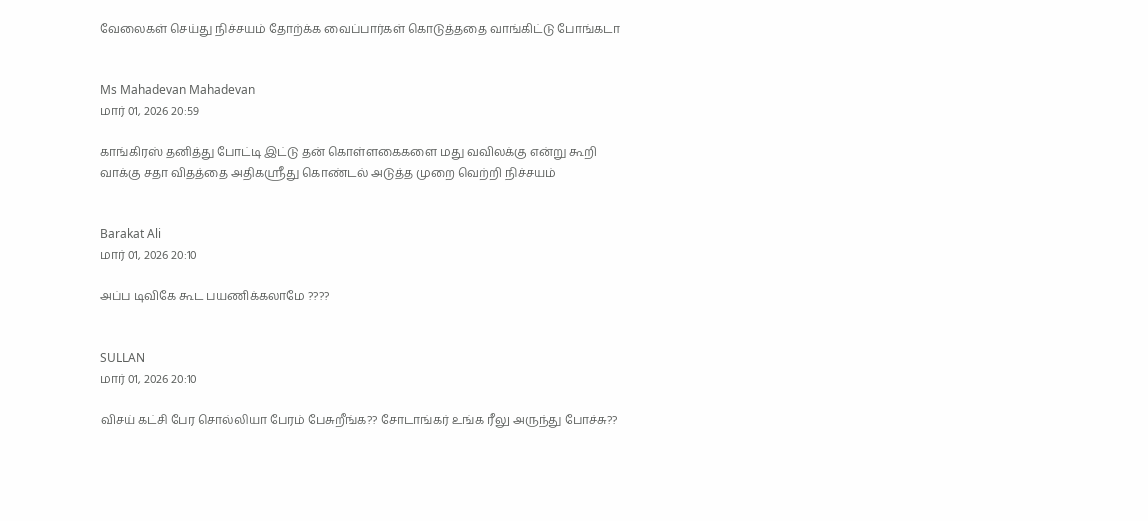வேலைகள் செய்து நிச்சயம் தோற்க்க வைப்பார்கள் கொடுத்ததை வாங்கிட்டு போங்கடா


Ms Mahadevan Mahadevan
மார் 01, 2026 20:59

காங்கிரஸ் தனித்து போட்டி இட்டு தன் கொள்ளகைகளை மது வவிலக்கு என்று கூறி வாக்கு சதா விதத்தை அதிகஸ்ரீது கொண்டல் அடுத்த முறை வெற்றி நிச்சயம்


Barakat Ali
மார் 01, 2026 20:10

அப்ப டிவிகே கூட பயணிக்கலாமே ????


SULLAN
மார் 01, 2026 20:10

விசய் கட்சி பேர சொல்லியா பேரம் பேசுறீங்க?? சோடாங்கர் உங்க ரீலு அருந்து போச்சு??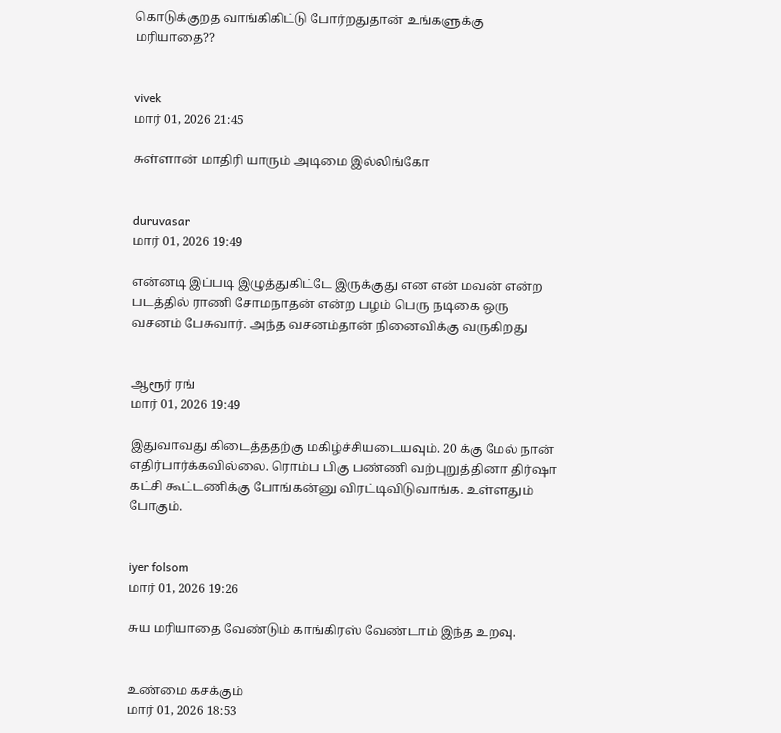கொடுக்குறத வாங்கிகிட்டு போர்றதுதான் உங்களுக்கு மரியாதை??


vivek
மார் 01, 2026 21:45

சுள்ளான் மாதிரி யாரும் அடிமை இல்லிங்கோ


duruvasar
மார் 01, 2026 19:49

என்னடி இப்படி இழுத்துகிட்டே இருக்குது என என் மவன் என்ற படத்தில் ராணி சோமநாதன் என்ற பழம் பெரு நடிகை ஒரு வசனம் பேசுவார். அந்த வசனம்தான் நினைவிக்கு வருகிறது


ஆரூர் ரங்
மார் 01, 2026 19:49

இதுவாவது கிடைத்ததற்கு மகிழ்ச்சியடையவும். 20 க்கு மேல் நான் எதிர்பார்க்கவில்லை. ரொம்ப பிகு பண்ணி வற்புறுத்தினா திர்ஷா கட்சி கூட்டணிக்கு போங்கன்னு விரட்டிவிடுவாங்க. உள்ளதும் போகும்.


iyer folsom
மார் 01, 2026 19:26

சுய மரியாதை வேண்டும் காங்கிரஸ் வேண்டாம் இந்த உறவு.


உண்மை கசக்கும்
மார் 01, 2026 18:53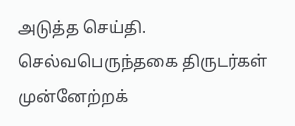அடுத்த செய்தி. செல்வபெருந்தகை திருடர்கள் முன்னேற்றக்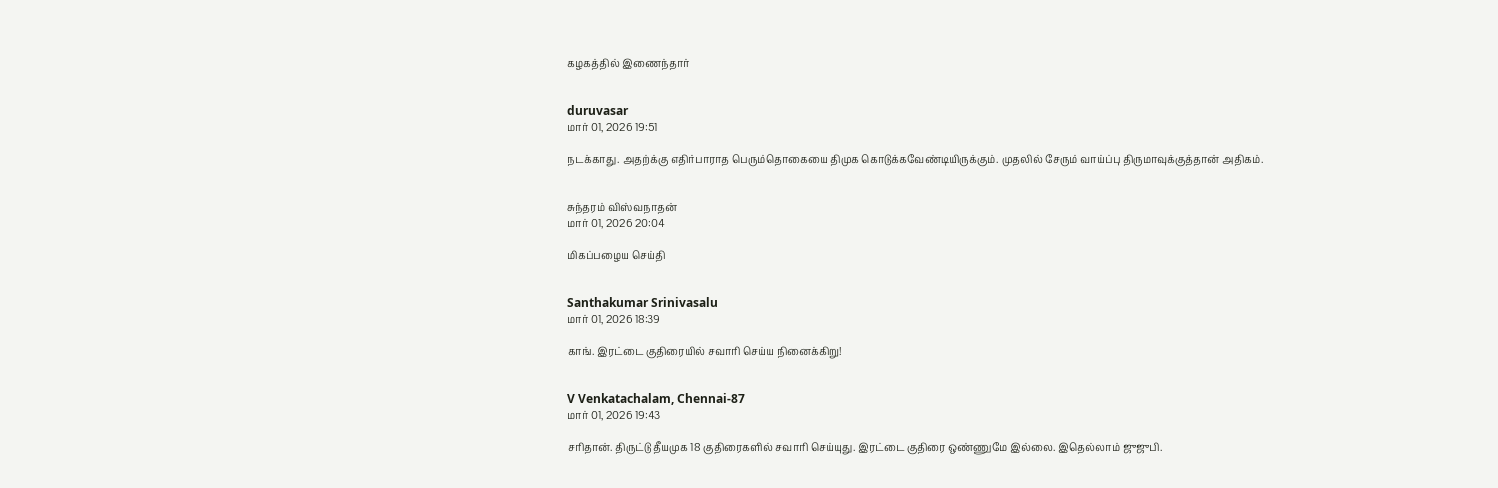கழகத்தில் இணைந்தார்


duruvasar
மார் 01, 2026 19:51

நடக்காது. அதற்க்கு எதிர்பாராத பெரும்தொகையை திமுக கொடுக்கவேண்டியிருக்கும். முதலில் சேரும் வாய்ப்பு திருமாவுக்குத்தான் அதிகம்.


சுந்தரம் விஸ்வநாதன்
மார் 01, 2026 20:04

மிகப்பழைய செய்தி


Santhakumar Srinivasalu
மார் 01, 2026 18:39

காங். இரட்டை குதிரையில் சவாரி செய்ய நினைக்கிறு!


V Venkatachalam, Chennai-87
மார் 01, 2026 19:43

சரிதான். திருட்டு தீயமுக 18 குதிரைகளில் சவாரி செய்யுது. இரட்டை குதிரை ஒண்ணுமே இல்லை. இதெல்லாம் ஜுஜுபி.